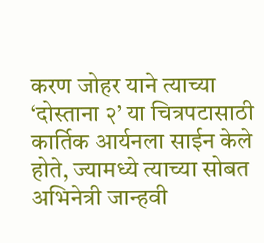करण जोहर याने त्याच्या ‘दोस्ताना २’ या चित्रपटासाठी कार्तिक आर्यनला साईन केले होते, ज्यामध्ये त्याच्या सोबत अभिनेत्री जान्हवी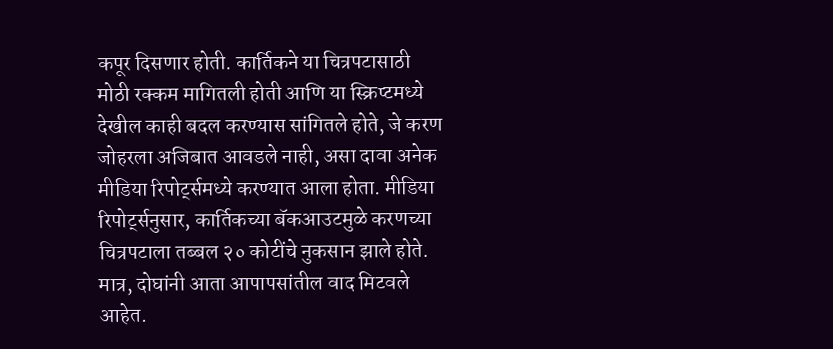कपूर दिसणार होती. कार्तिकने या चित्रपटासाठी मोठी रक्कम मागितली होती आणि या स्क्रिप्टमध्ये देखील काही बदल करण्यास सांगितले होते, जे करण जोहरला अजिबात आवडले नाही, असा दावा अनेक मीडिया रिपोर्ट्समध्ये करण्यात आला होता. मीडिया रिपोर्ट्सनुसार, कार्तिकच्या बॅकआउटमुळे करणच्या चित्रपटाला तब्बल २० कोटींचे नुकसान झाले होते. मात्र, दोघांनी आता आपापसांतील वाद मिटवले आहेत.